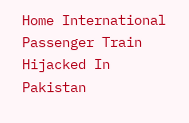Home International Passenger Train Hijacked In Pakistan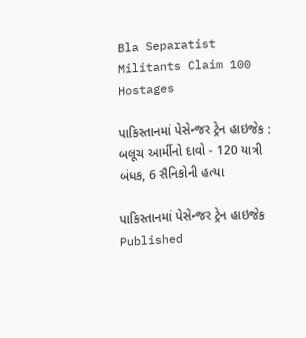Bla Separatist Militants Claim 100 Hostages

પાકિસ્તાનમાં પેસેન્જર ટ્રેન હાઇજેક : બલૂચ આર્મીનો દાવો - 120 યાત્રી બંધક, 6 સૈનિકોની હત્યા

પાકિસ્તાનમાં પેસેન્જર ટ્રેન હાઇજેક
Published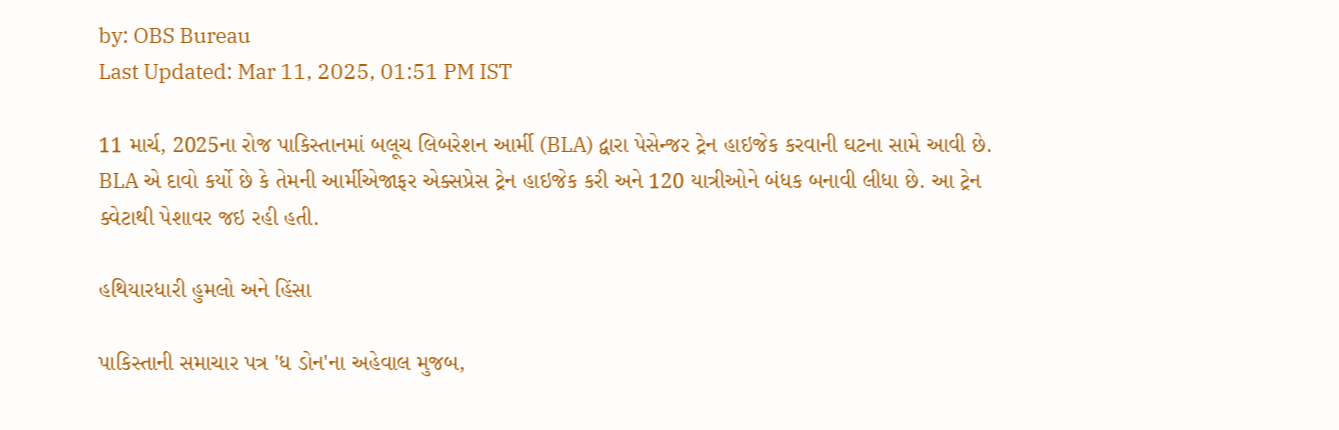by: OBS Bureau
Last Updated: Mar 11, 2025, 01:51 PM IST

11 માર્ચ, 2025ના રોજ પાકિસ્તાનમાં બલૂચ લિબરેશન આર્મી (BLA) દ્વારા પેસેન્જર ટ્રેન હાઇજેક કરવાની ઘટના સામે આવી છે. BLA એ દાવો કર્યો છે કે તેમની આર્મીએજાફર એક્સપ્રેસ ટ્રેન હાઇજેક કરી અને 120 યાત્રીઓને બંધક બનાવી લીધા છે. આ ટ્રેન ક્વેટાથી પેશાવર જઇ રહી હતી.

હથિયારધારી હુમલો અને હિંસા

પાકિસ્તાની સમાચાર પત્ર 'ધ ડોન'ના અહેવાલ મુજબ,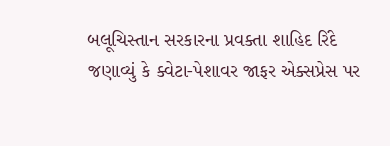બલૂચિસ્તાન સરકારના પ્રવક્તા શાહિદ રિંદે જણાવ્યું કે ક્વેટા-પેશાવર જાફર એક્સપ્રેસ પર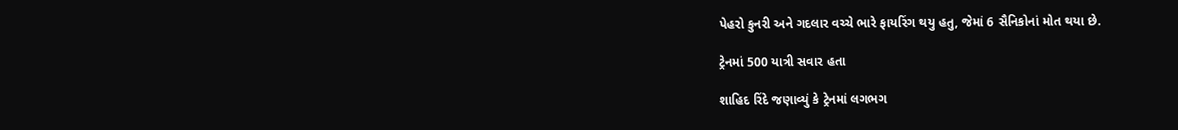પેહરો કુનરી અને ગદલાર વચ્ચે ભારે ફાયરિંગ થયુ હતુ, જેમાં 6 સૈનિકોનાં મોત થયા છે.

ટ્રેનમાં 500 યાત્રી સવાર હતા

શાહિદ રિંદે જણાવ્યું કે ટ્રેનમાં લગભગ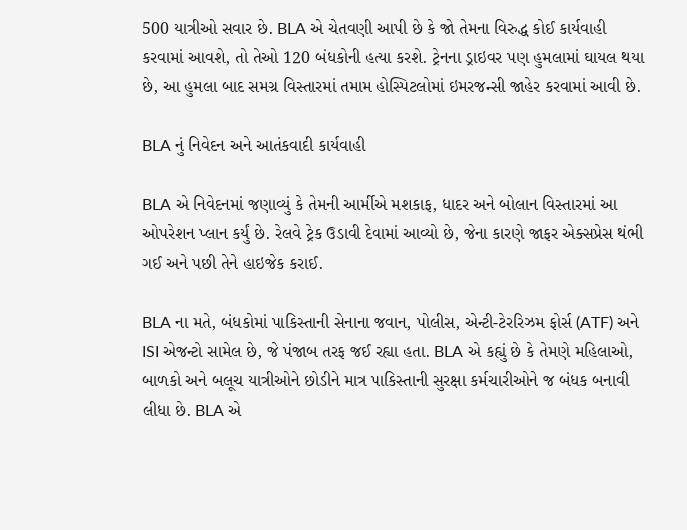500 યાત્રીઓ સવાર છે. BLA એ ચેતવણી આપી છે કે જો તેમના વિરુદ્ધ કોઈ કાર્યવાહી કરવામાં આવશે, તો તેઓ 120 બંધકોની હત્યા કરશે. ટ્રેનના ડ્રાઇવર પણ હુમલામાં ઘાયલ થયા છે, આ હુમલા બાદ સમગ્ર વિસ્તારમાં તમામ હોસ્પિટલોમાં ઇમરજન્સી જાહેર કરવામાં આવી છે.

BLA નું નિવેદન અને આતંકવાદી કાર્યવાહી

BLA એ નિવેદનમાં જણાવ્યું કે તેમની આર્મીએ મશકાફ, ધાદર અને બોલાન વિસ્તારમાં આ ઓપરેશન પ્લાન કર્યું છે. રેલવે ટ્રેક ઉડાવી દેવામાં આવ્યો છે, જેના કારણે જાફર એક્સપ્રેસ થંભી ગઈ અને પછી તેને હાઇજેક કરાઈ.

BLA ના મતે, બંધકોમાં પાકિસ્તાની સેનાના જવાન, પોલીસ, એન્ટી-ટેરરિઝમ ફોર્સ (ATF) અને ISI એજન્ટો સામેલ છે, જે પંજાબ તરફ જઈ રહ્યા હતા. BLA એ કહ્યું છે કે તેમણે મહિલાઓ, બાળકો અને બલૂચ યાત્રીઓને છોડીને માત્ર પાકિસ્તાની સુરક્ષા કર્મચારીઓને જ બંધક બનાવી લીધા છે. BLA એ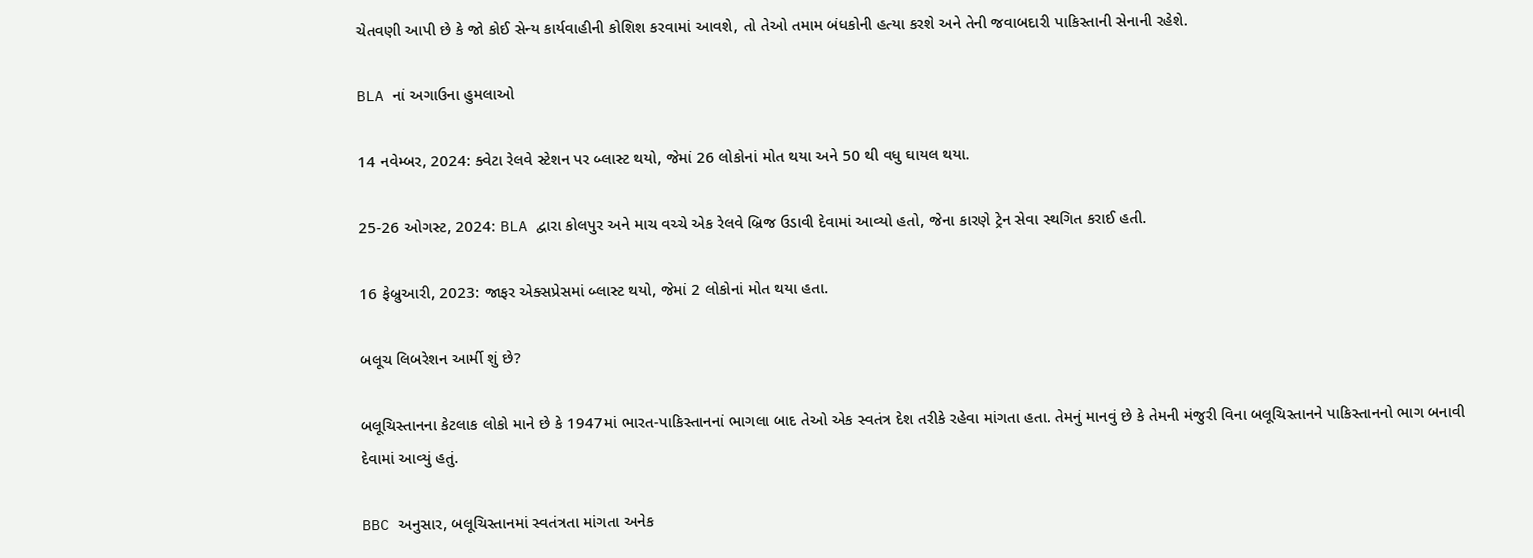ચેતવણી આપી છે કે જો કોઈ સેન્ય કાર્યવાહીની કોશિશ કરવામાં આવશે, તો તેઓ તમામ બંધકોની હત્યા કરશે અને તેની જવાબદારી પાકિસ્તાની સેનાની રહેશે.

BLA નાં અગાઉના હુમલાઓ

14 નવેમ્બર, 2024: ક્વેટા રેલવે સ્ટેશન પર બ્લાસ્ટ થયો, જેમાં 26 લોકોનાં મોત થયા અને 50 થી વધુ ઘાયલ થયા.

25-26 ઓગસ્ટ, 2024: BLA દ્વારા કોલપુર અને માચ વચ્ચે એક રેલવે બ્રિજ ઉડાવી દેવામાં આવ્યો હતો, જેના કારણે ટ્રેન સેવા સ્થગિત કરાઈ હતી.

16 ફેબ્રુઆરી, 2023: જાફર એક્સપ્રેસમાં બ્લાસ્ટ થયો, જેમાં 2 લોકોનાં મોત થયા હતા.

બલૂચ લિબરેશન આર્મી શું છે?

બલૂચિસ્તાનના કેટલાક લોકો માને છે કે 1947માં ભારત-પાકિસ્તાનનાં ભાગલા બાદ તેઓ એક સ્વતંત્ર દેશ તરીકે રહેવા માંગતા હતા. તેમનું માનવું છે કે તેમની મંજુરી વિના બલૂચિસ્તાનને પાકિસ્તાનનો ભાગ બનાવી દેવામાં આવ્યું હતું.

BBC અનુસાર, બલૂચિસ્તાનમાં સ્વતંત્રતા માંગતા અનેક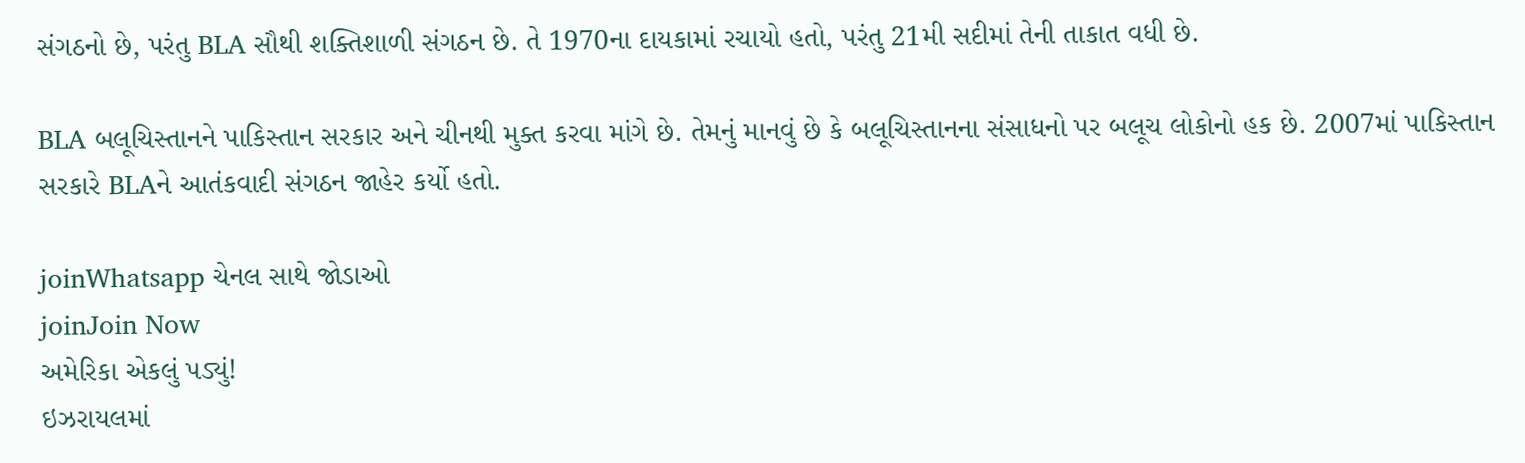સંગઠનો છે, પરંતુ BLA સૌથી શક્તિશાળી સંગઠન છે. તે 1970ના દાયકામાં રચાયો હતો, પરંતુ 21મી સદીમાં તેની તાકાત વધી છે.

BLA બલૂચિસ્તાનને પાકિસ્તાન સરકાર અને ચીનથી મુક્ત કરવા માંગે છે. તેમનું માનવું છે કે બલૂચિસ્તાનના સંસાધનો પર બલૂચ લોકોનો હક છે. 2007માં પાકિસ્તાન સરકારે BLAને આતંકવાદી સંગઠન જાહેર કર્યો હતો.

joinWhatsapp ચેનલ સાથે જોડાઓ
joinJoin Now
અમેરિકા એકલું પડ્યું!
ઇઝરાયલમાં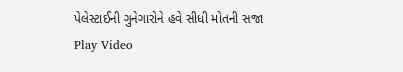પેલેસ્ટાઈની ગુનેગારોને હવે સીધી મોતની સજા
Play Video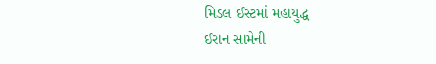મિડલ ઈસ્ટમાં મહાયુદ્ધ
ઈરાન સામેની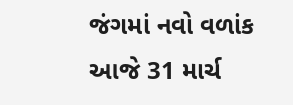જંગમાં નવો વળાંક
આજે 31 માર્ચ